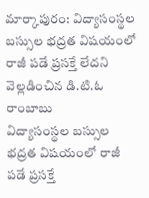మార్కాపురం: విద్యాసంస్థల బస్సుల భద్రత విషయంలో రాజీ పడే ప్రసక్తే లేదని వెల్లడించిన డి.టి.ఓ రాంబాబు
విద్యాసంస్థల బస్సుల భద్రత విషయంలో రాజీ పడే ప్రసక్తే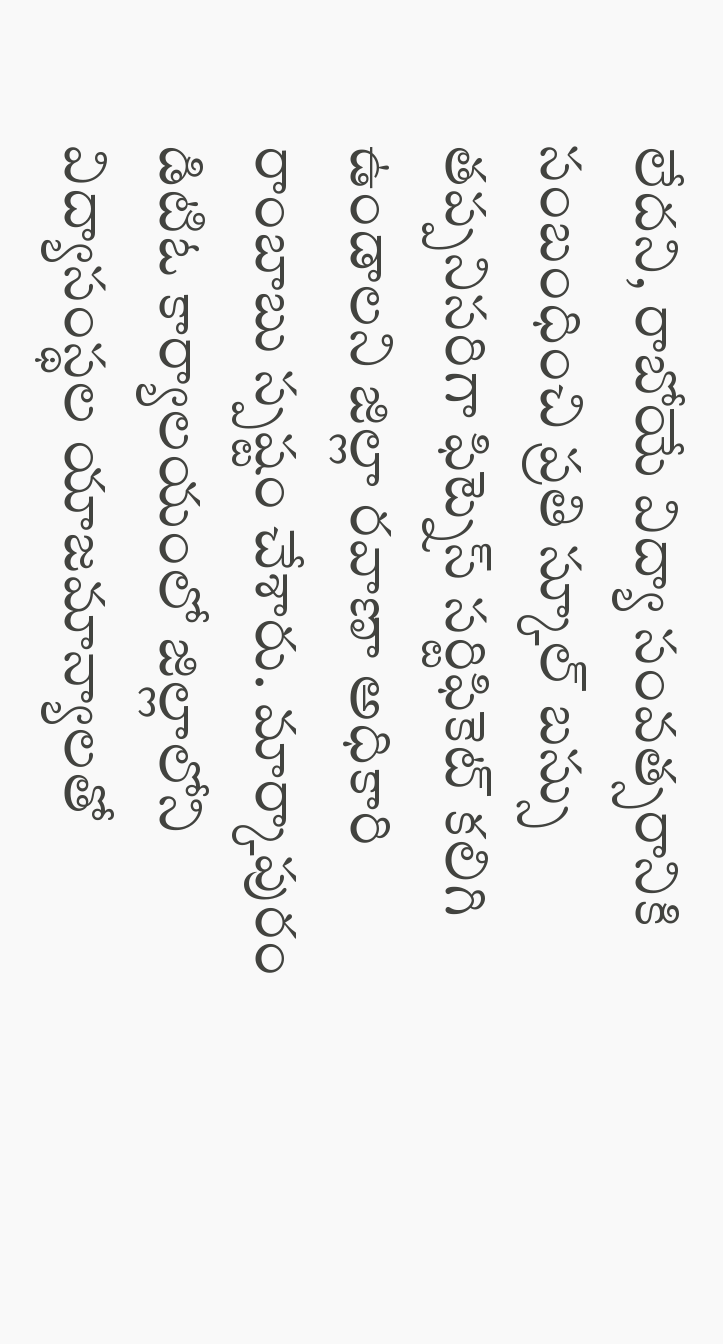లేదని, రాబోయే విద్యా సంవత్సరానికి సంబంధించి ప్రతి స్కూల్ బస్సు తప్పనిసరిగా ఫిట్నెస్ సర్టిఫికెట్ కలిగి ఉండాలని జిల్లా రవాణా అధికారి రాంబాబు స్పష్టం చేశారు. మార్కాపురం డిటిఓ కార్యాలయంలో జిల్లాలోని విద్యాసంస్థల యాజమాన్యాలతో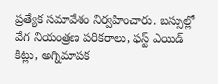ప్రత్యేక సమావేశం నిర్వహించారు. బస్సుల్లో వేగ నియంత్రణ పరికరాలు, ఫస్ట్ ఎయిడ్ కిట్లు, అగ్నిమాపక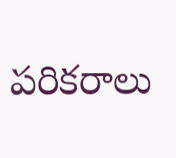పరికరాలు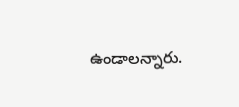ఉండాలన్నారు.